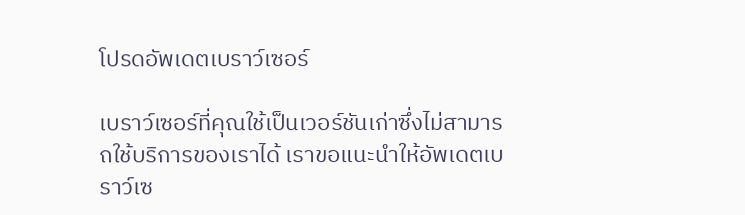โปรดอัพเดตเบราว์เซอร์

เบราว์เซอร์ที่คุณใช้เป็นเวอร์ชันเก่าซึ่งไม่สามารถใช้บริการของเราได้ เราขอแนะนำให้อัพเดตเบราว์เซ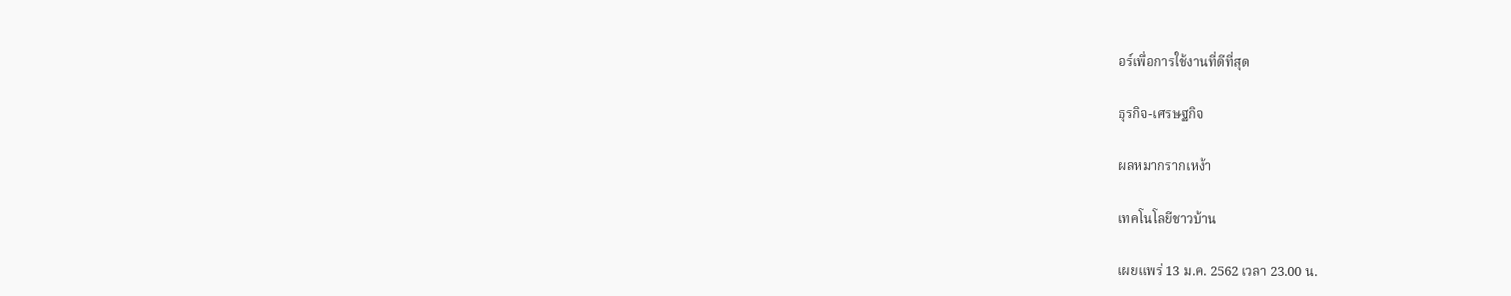อร์เพื่อการใช้งานที่ดีที่สุด

ธุรกิจ-เศรษฐกิจ

ผลหมากรากเหง้า

เทคโนโลยีชาวบ้าน

เผยแพร่ 13 ม.ค. 2562 เวลา 23.00 น.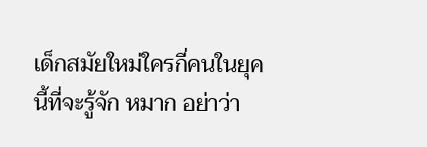เด็กสมัยใหม่ใครกี่คนในยุคนี้ที่จะรู้จัก หมาก อย่าว่า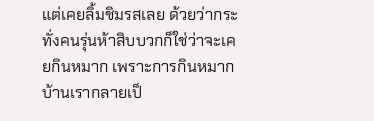แต่เคยลิ้มชิมรสเลย ด้วยว่ากระทั่งคนรุ่นห้าสิบบวกก็ใช่ว่าจะเคยกินหมาก เพราะการกินหมากบ้านเรากลายเป็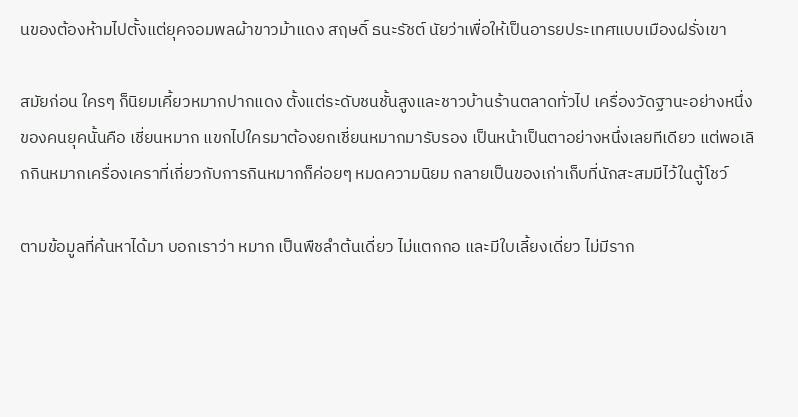นของต้องห้ามไปตั้งแต่ยุคจอมพลผ้าขาวม้าแดง สฤษดิ์ ธนะรัชต์ นัยว่าเพื่อให้เป็นอารยประเทศแบบเมืองฝรั่งเขา

สมัยก่อน ใครๆ ก็นิยมเคี้ยวหมากปากแดง ตั้งแต่ระดับชนชั้นสูงและชาวบ้านร้านตลาดทั่วไป เครื่องวัดฐานะอย่างหนึ่งของคนยุคนั้นคือ เชี่ยนหมาก แขกไปใครมาต้องยกเชี่ยนหมากมารับรอง เป็นหน้าเป็นตาอย่างหนึ่งเลยทีเดียว แต่พอเลิกกินหมากเครื่องเคราที่เกี่ยวกับการกินหมากก็ค่อยๆ หมดความนิยม กลายเป็นของเก่าเก็บที่นักสะสมมีไว้ในตู้โชว์

ตามข้อมูลที่ค้นหาได้มา บอกเราว่า หมาก เป็นพืชลำต้นเดี่ยว ไม่แตกกอ และมีใบเลี้ยงเดี่ยว ไม่มีราก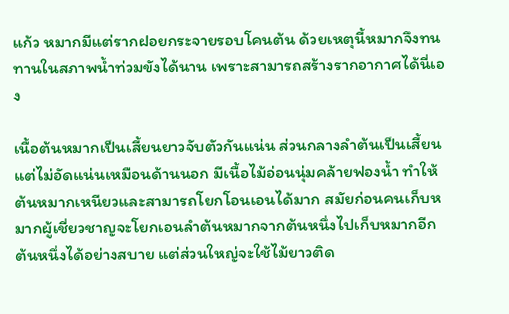แก้ว หมากมีแต่รากฝอยกระจายรอบโคนต้น ด้วยเหตุนี้หมากจึงทนทานในสภาพน้ำท่วมขังได้นาน เพราะสามารถสร้างรากอากาศได้นี่เอง

เนื้อต้นหมากเป็นเสี้ยนยาวจับตัวกันแน่น ส่วนกลางลำต้นเป็นเสี้ยนแต่ไม่อัดแน่นเหมือนด้านนอก มีเนื้อไม้อ่อนนุ่มคล้ายฟองน้ำ ทำให้ต้นหมากเหนียวและสามารถโยกโอนเอนได้มาก สมัยก่อนคนเก็บหมากผู้เชี่ยวชาญจะโยกเอนลำต้นหมากจากต้นหนึ่งไปเก็บหมากอีกต้นหนึ่งได้อย่างสบาย แต่ส่วนใหญ่จะใช้ไม้ยาวติด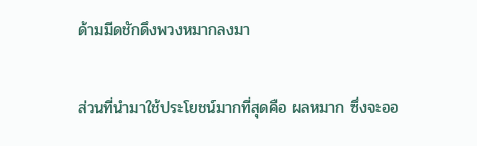ด้ามมีดชักดึงพวงหมากลงมา

ส่วนที่นำมาใช้ประโยชน์มากที่สุดคือ ผลหมาก ซึ่งจะออ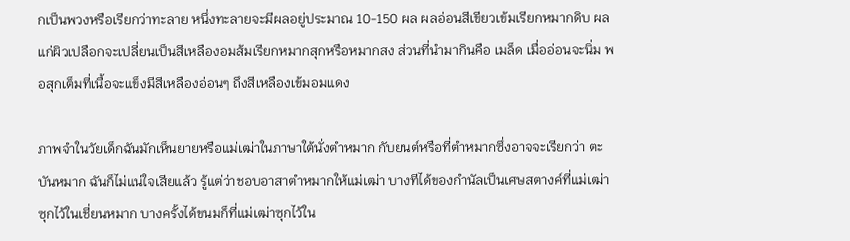กเป็นพวงหรือเรียกว่าทะลาย หนึ่งทะลายจะมีผลอยู่ประมาณ 10-150 ผล ผลอ่อนสีเขียวเข้มเรียกหมากดิบ ผลแก่ผิวเปลือกจะเปลี่ยนเป็นสีเหลืองอมส้มเรียกหมากสุกหรือหมากสง ส่วนที่นำมากินคือ เมล็ด เมื่ออ่อนจะนิ่ม พอสุกเต็มที่เนื้อจะแข็งมีสีเหลืองอ่อนๆ ถึงสีเหลืองเข้มอมแดง

ภาพจำในวัยเด็กฉันมักเห็นยายหรือแม่เฒ่าในภาษาใต้นั่งตำหมาก กับยนต์หรือที่ตำหมากซึ่งอาจจะเรียกว่า ตะบันหมาก ฉันก็ไม่แน่ใจเสียแล้ว รู้แต่ว่าชอบอาสาตำหมากให้แม่เฒ่า บางทีได้ของกำนัลเป็นเศษสตางค์ที่แม่เฒ่าซุกไว้ในเชี่ยนหมาก บางครั้งได้ขนมก็ที่แม่เฒ่าซุกไว้ใน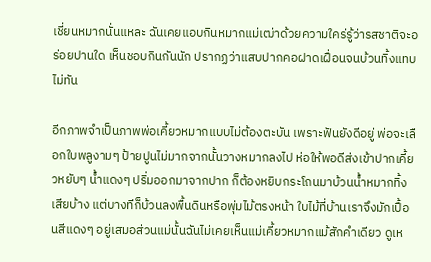เชี่ยนหมากนั่นแหละ ฉันเคยแอบกินหมากแม่เฒ่าด้วยความใคร่รู้ว่ารสชาติจะอร่อยปานใด เห็นชอบกินกันนัก ปรากฏว่าแสบปากคอฝาดเฝื่อนจนบ้วนทิ้งแทบไม่ทัน

อีกภาพจำเป็นภาพพ่อเคี้ยวหมากแบบไม่ต้องตะบัน เพราะฟันยังดีอยู่ พ่อจะเลือกใบพลูงามๆ ป้ายปูนไม่มากจากนั้นวางหมากลงไป ห่อให้พอดีส่งเข้าปากเคี้ยวหยับๆ น้ำแดงๆ ปริ่มออกมาจากปาก ก็ต้องหยิบกระโถนมาบ้วนน้ำหมากทิ้งเสียบ้าง แต่บางทีก็บ้วนลงพื้นดินหรือพุ่มไม้ตรงหน้า ใบไม้ที่บ้านเราจึงมักเปื้อนสีแดงๆ อยู่เสมอส่วนแม่นั้นฉันไม่เคยเห็นแม่เคี้ยวหมากแม้สักคำเดียว ดูเห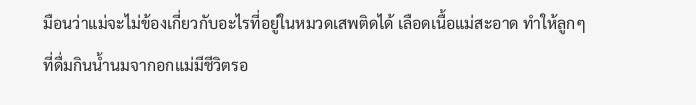มือนว่าแม่จะไม่ข้องเกี่ยวกับอะไรที่อยู่ในหมวดเสพติดได้ เลือดเนื้อแม่สะอาด ทำให้ลูกๆ ที่ดื่มกินน้ำนมจากอกแม่มีชีวิตรอ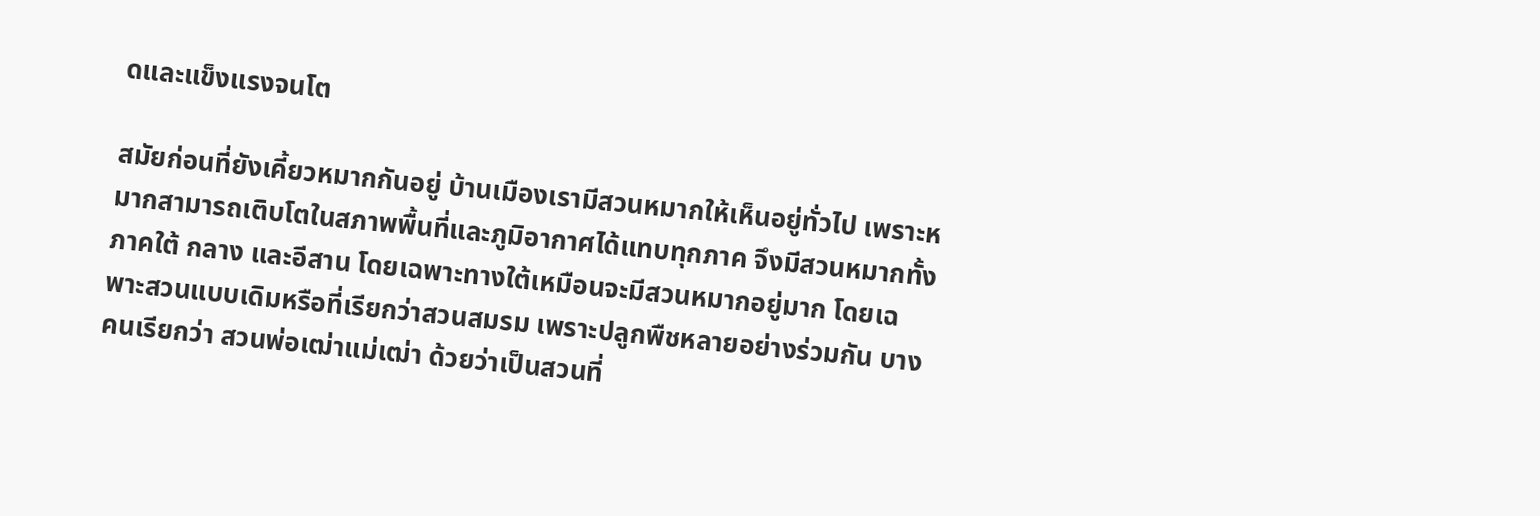ดและแข็งแรงจนโต

สมัยก่อนที่ยังเคี้ยวหมากกันอยู่ บ้านเมืองเรามีสวนหมากให้เห็นอยู่ทั่วไป เพราะหมากสามารถเติบโตในสภาพพื้นที่และภูมิอากาศได้แทบทุกภาค จึงมีสวนหมากทั้งภาคใต้ กลาง และอีสาน โดยเฉพาะทางใต้เหมือนจะมีสวนหมากอยู่มาก โดยเฉพาะสวนแบบเดิมหรือที่เรียกว่าสวนสมรม เพราะปลูกพืชหลายอย่างร่วมกัน บางคนเรียกว่า สวนพ่อเฒ่าแม่เฒ่า ด้วยว่าเป็นสวนที่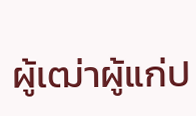ผู้เฒ่าผู้แก่ป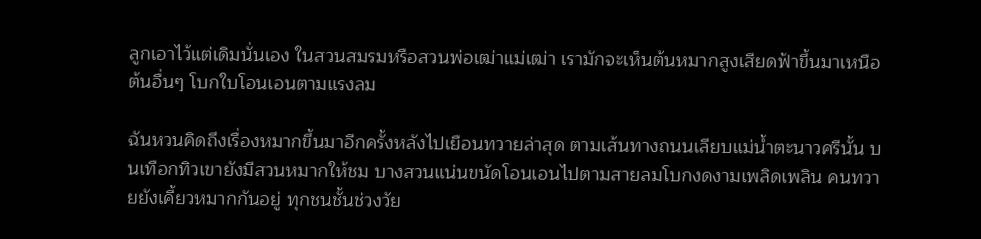ลูกเอาไว้แต่เดิมนั่นเอง ในสวนสมรมหรือสวนพ่อเฒ่าแม่เฒ่า เรามักจะเห็นต้นหมากสูงเสียดฟ้าขึ้นมาเหนือต้นอื่นๆ โบกใบโอนเอนตามแรงลม

ฉันหวนคิดถึงเรื่องหมากขึ้นมาอีกครั้งหลังไปเยือนทวายล่าสุด ตามเส้นทางถนนเลียบแม่น้ำตะนาวศรีนั้น บนเทือกทิวเขายังมีสวนหมากให้ชม บางสวนแน่นขนัดโอนเอนไปตามสายลมโบกงดงามเพลิดเพลิน คนทวายยังเคี้ยวหมากกันอยู่ ทุกชนชั้นช่วงวัย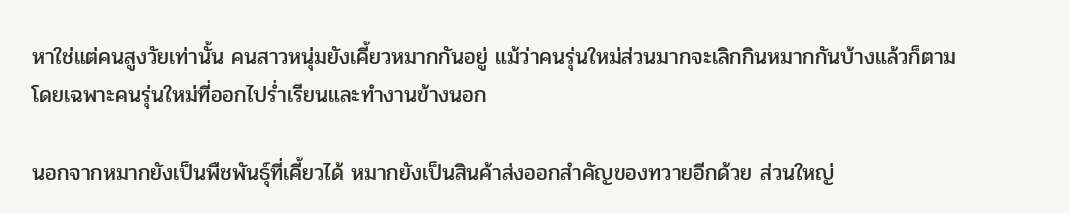หาใช่แต่คนสูงวัยเท่านั้น คนสาวหนุ่มยังเคี้ยวหมากกันอยู่ แม้ว่าคนรุ่นใหม่ส่วนมากจะเลิกกินหมากกันบ้างแล้วก็ตาม โดยเฉพาะคนรุ่นใหม่ที่ออกไปร่ำเรียนและทำงานข้างนอก

นอกจากหมากยังเป็นพืชพันธุ์ที่เคี้ยวได้ หมากยังเป็นสินค้าส่งออกสำคัญของทวายอีกด้วย ส่วนใหญ่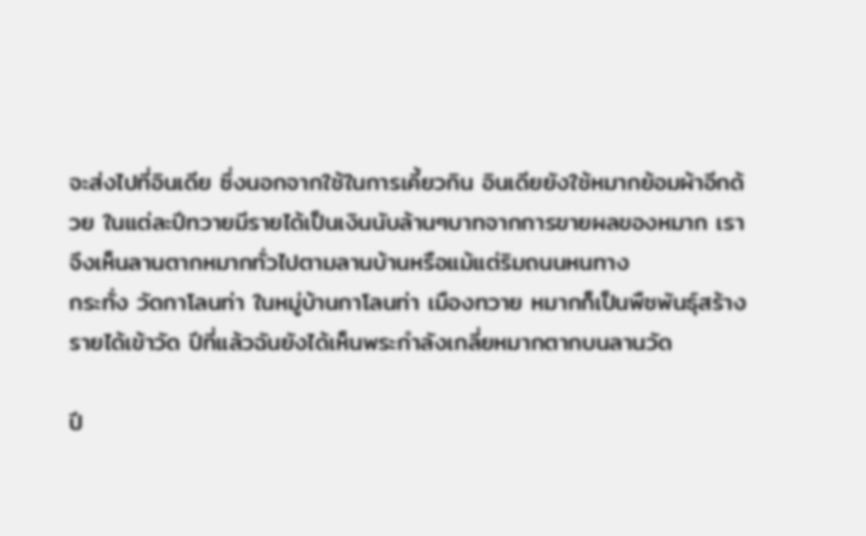จะส่งไปที่อินเดีย ซึ่งนอกจากใช้ในการเคี้ยวกิน อินเดียยังใช้หมากย้อมผ้าอีกด้วย ในแต่ละปีทวายมีรายได้เป็นเงินนับล้านๆบาทจากการขายผลของหมาก เราจึงเห็นลานตากหมากทั่วไปตามลานบ้านหรือแม้แต่ริมถนนหนทาง
กระทั่ง วัดกาโลนท่า ในหมู่บ้านกาโลนท่า เมืองทวาย หมากก็เป็นพืชพันธุ์สร้างรายได้เข้าวัด ปีที่แล้วฉันยังได้เห็นพระกำลังเกลี่ยหมากตากบนลานวัด

ปี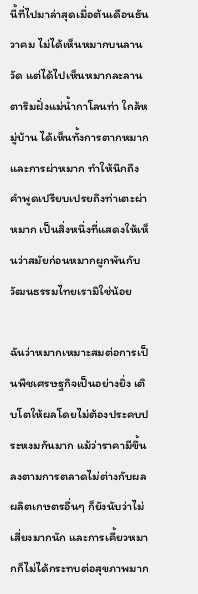นี้ที่ไปมาล่าสุดเมื่อต้นเดือนธันวาคม ไม่ได้เห็นหมากบนลานวัด แต่ได้ไปเห็นหมากละลานตาริมฝั่งแม่น้ำกาโลนท่า ใกล้หมู่บ้าน ได้เห็นทั้งการตากหมากและการผ่าหมาก ทำให้นึกถึงคำพูดเปรียบเปรยถึงท่าเตะผ่าหมาก เป็นสิ่งหนึ่งที่แสดงให้เห็นว่าสมัยก่อนหมากผูกพันกับวัฒนธรรมไทยเรามิใช่น้อย

ฉันว่าหมากเหมาะสมต่อการเป็นพืชเศรษฐกิจเป็นอย่างยิ่ง เติบโตให้ผลโดยไม่ต้องประคบประหงมกันมาก แม้ว่าราคามีขึ้นลงตามการตลาดไม่ต่างกับผลผลิตเกษตรอื่นๆ ก็ยังนับว่าไม่เสี่ยงมากนัก และการเคี้ยวหมากก็ไม่ได้กระทบต่อสุขภาพมาก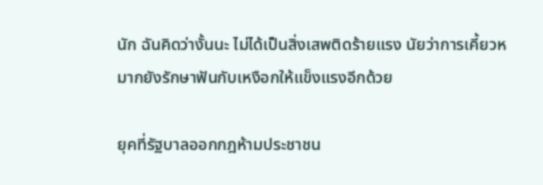นัก ฉันคิดว่างั้นนะ ไม่ได้เป็นสิ่งเสพติดร้ายแรง นัยว่าการเคี้ยวหมากยังรักษาฟันกับเหงือกให้แข็งแรงอีกด้วย

ยุคที่รัฐบาลออกกฎห้ามประชาชน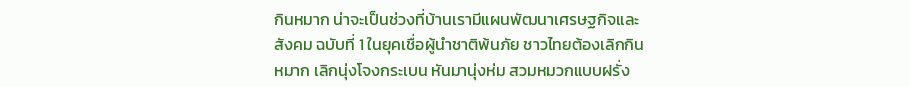กินหมาก น่าจะเป็นช่วงที่บ้านเรามีแผนพัฒนาเศรษฐกิจและสังคม ฉบับที่ 1 ในยุคเชื่อผู้นำชาติพ้นภัย ชาวไทยต้องเลิกกินหมาก เลิกนุ่งโจงกระเบน หันมานุ่งห่ม สวมหมวกแบบฝรั่ง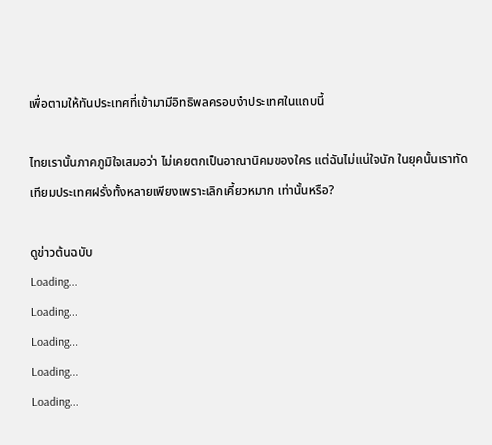เพื่อตามให้ทันประเทศที่เข้ามามีอิทธิพลครอบงำประเทศในแถบนี้

ไทยเรานั้นภาคภูมิใจเสมอว่า ไม่เคยตกเป็นอาณานิคมของใคร แต่ฉันไม่แน่ใจนัก ในยุคนั้นเราทัดเทียมประเทศฝรั่งทั้งหลายเพียงเพราะเลิกเคี้ยวหมาก เท่านั้นหรือ?

ดูข่าวต้นฉบับ
Loading...
Loading...
Loading...
Loading...
Loading...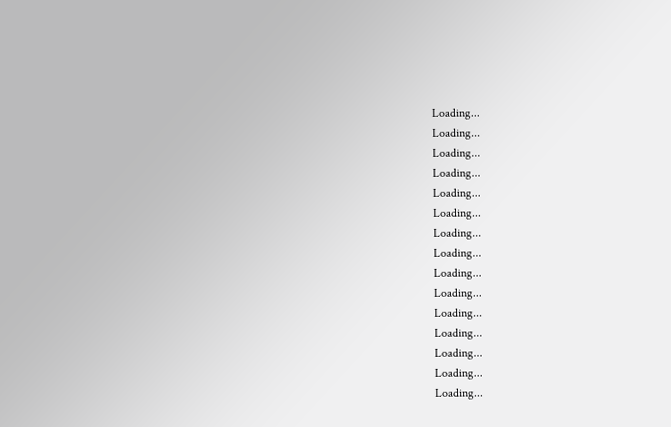Loading...
Loading...
Loading...
Loading...
Loading...
Loading...
Loading...
Loading...
Loading...
Loading...
Loading...
Loading...
Loading...
Loading...
Loading...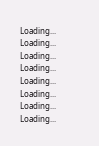Loading...
Loading...
Loading...
Loading...
Loading...
Loading...
Loading...
Loading...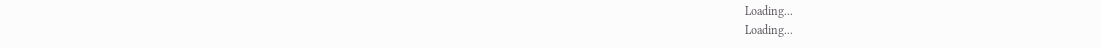Loading...
Loading...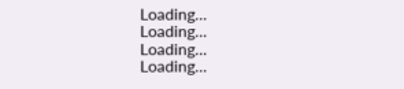Loading...
Loading...
Loading...
Loading...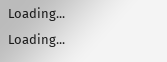Loading...
Loading...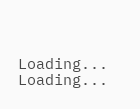Loading...
Loading...